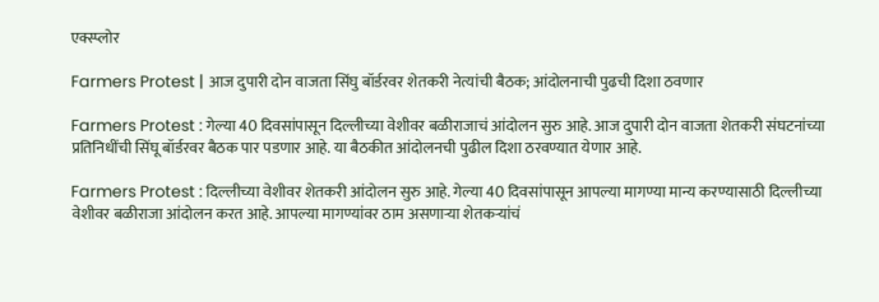एक्स्प्लोर

Farmers Protest | आज दुपारी दोन वाजता सिंघु बॉर्डरवर शेतकरी नेत्यांची बैठक; आंदोलनाची पुढची दिशा ठवणार

Farmers Protest : गेल्या 40 दिवसांपासून दिल्लीच्या वेशीवर बळीराजाचं आंदोलन सुरु आहे. आज दुपारी दोन वाजता शेतकरी संघटनांच्या प्रतिनिधींची सिंघू बॉर्डरवर बैठक पार पडणार आहे. या बैठकीत आंदोलनची पुढील दिशा ठरवण्यात येणार आहे.

Farmers Protest : दिल्लीच्या वेशीवर शेतकरी आंदोलन सुरु आहे. गेल्या 40 दिवसांपासून आपल्या मागण्या मान्य करण्यासाठी दिल्लीच्या वेशीवर बळीराजा आंदोलन करत आहे. आपल्या मागण्यांवर ठाम असणाऱ्या शेतकऱ्यांचं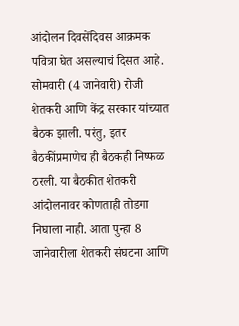आंदोलन दिवसेंदिवस आक्रमक पवित्रा घेत असल्याचं दिसत आहे. सोमवारी (4 जानेवारी) रोजी शेतकरी आणि केंद्र सरकार यांच्यात बैठक झाली. परंतु, इतर बैठकींप्रमाणेच ही बैठकही निष्फळ ठरली. या बैठकीत शेतकरी आंदोलनावर कोणताही तोडगा निघाला नाही. आता पुन्हा 8 जानेवारीला शेतकरी संघटना आणि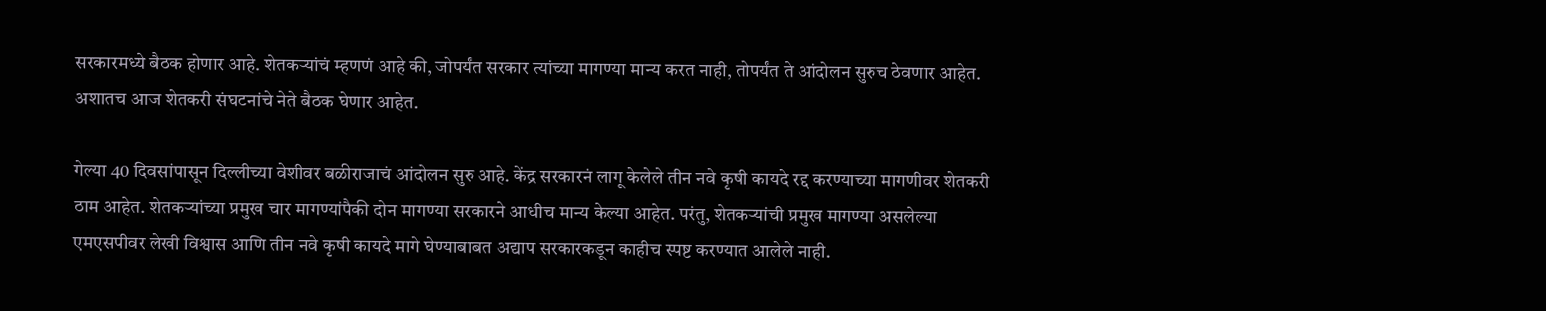सरकारमध्ये बैठक होणार आहे. शेतकऱ्यांचं म्हणणं आहे की, जोपर्यंत सरकार त्यांच्या मागण्या मान्य करत नाही, तोपर्यंत ते आंदोलन सुरुच ठेवणार आहेत. अशातच आज शेतकरी संघटनांचे नेते बैठक घेणार आहेत.

गेल्या 40 दिवसांपासून दिल्लीच्या वेशीवर बळीराजाचं आंदोलन सुरु आहे. केंद्र सरकारनं लागू केलेले तीन नवे कृषी कायदे रद्द करण्याच्या मागणीवर शेतकरी ठाम आहेत. शेतकऱ्यांच्या प्रमुख चार मागण्यांपैकी दोन मागण्या सरकारने आधीच मान्य केल्या आहेत. परंतु, शेतकऱ्यांची प्रमुख मागण्या असलेल्या एमएसपीवर लेखी विश्वास आणि तीन नवे कृषी कायदे मागे घेण्याबाबत अद्याप सरकारकडून काहीच स्पष्ट करण्यात आलेले नाही.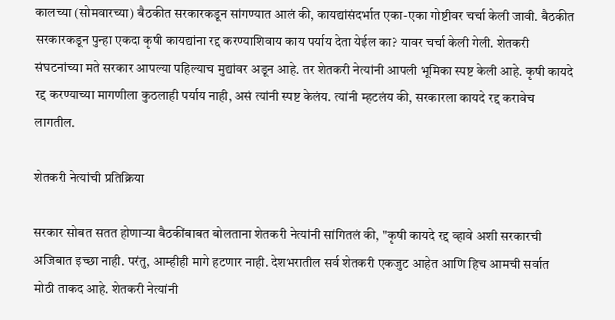कालच्या (सोमवारच्या) बैठकीत सरकारकडून सांगण्यात आलं की, कायद्यांसंदर्भात एका-एका गोष्टीवर चर्चा केली जावी. बैठकीत सरकारकडून पुन्हा एकदा कृषी कायद्यांना रद्द करण्याशिवाय काय पर्याय देता येईल का? यावर चर्चा केली गेली. शेतकरी संघटनांच्या मते सरकार आपल्या पहिल्याच मुद्यांवर अडून आहे. तर शेतकरी नेत्यांनी आपली भूमिका स्पष्ट केली आहे. कृषी कायदे रद्द करण्याच्या मागणीला कुठलाही पर्याय नाही, असं त्यांनी स्पष्ट केलंय. त्यांनी म्हटलंय की, सरकारला कायदे रद्द करावेच लागतील.

शेतकरी नेत्यांची प्रतिक्रिया

सरकार सोबत सतत होणाऱ्या बैठकींबाबत बोलताना शेतकरी नेत्यांनी सांगितलं की, "कृषी कायदे रद्द व्हावे अशी सरकारची अजिबात इच्छा नाही. परंतु, आम्हीही मागे हटणार नाही. देशभरातील सर्व शेतकरी एकजुट आहेत आणि हिच आमची सर्वात मोठी ताकद आहे. शेतकरी नेत्यांनी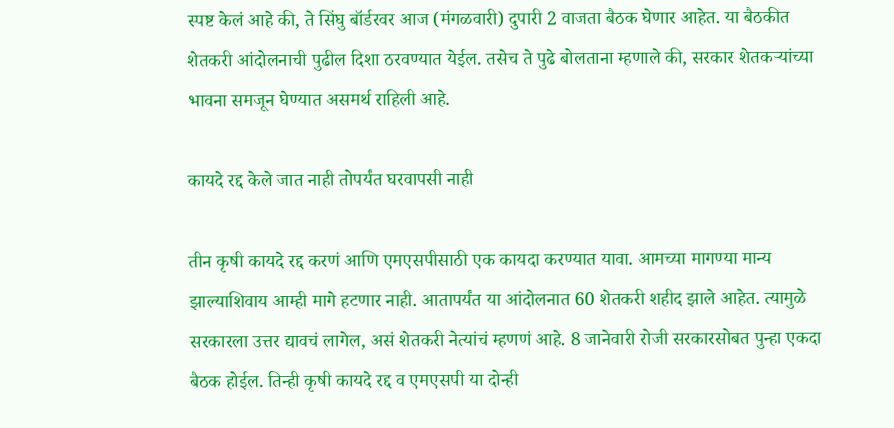स्पष्ट केलं आहे की, ते सिंघु बॉर्डरवर आज (मंगळवारी) दुपारी 2 वाजता बैठक घेणार आहेत. या बैठकीत शेतकरी आंदोलनाची पुढील दिशा ठरवण्यात येईल. तसेच ते पुढे बोलताना म्हणाले की, सरकार शेतकऱ्यांच्या भावना समजून घेण्यात असमर्थ राहिली आहे.

कायदे रद्द केले जात नाही तोपर्यंत घरवापसी नाही

तीन कृषी कायदे रद्द करणं आणि एमएसपीसाठी एक कायदा करण्यात यावा. आमच्या मागण्या मान्य झाल्याशिवाय आम्ही मागे हटणार नाही. आतापर्यंत या आंदोलनात 60 शेतकरी शहीद झाले आहेत. त्यामुळे सरकारला उत्तर द्यावचं लागेल, असं शेतकरी नेत्यांचं म्हणणं आहे. 8 जानेवारी रोजी सरकारसोबत पुन्हा एकदा बैठक होईल. तिन्ही कृषी कायदे रद्द व एमएसपी या दोन्ही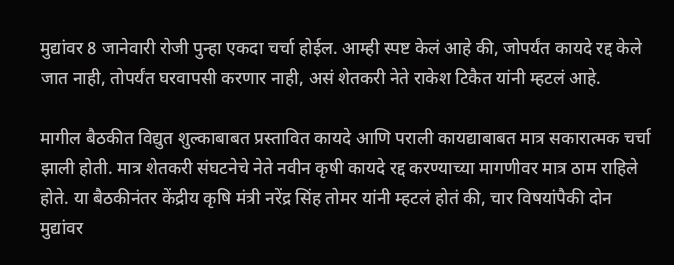मुद्यांवर 8 जानेवारी रोजी पुन्हा एकदा चर्चा होईल. आम्ही स्पष्ट केलं आहे की, जोपर्यंत कायदे रद्द केले जात नाही, तोपर्यंत घरवापसी करणार नाही, असं शेतकरी नेते राकेश टिकैत यांनी म्हटलं आहे.

मागील बैठकीत विद्युत शुल्काबाबत प्रस्तावित कायदे आणि पराली कायद्याबाबत मात्र सकारात्मक चर्चा झाली होती. मात्र शेतकरी संघटनेचे नेते नवीन कृषी कायदे रद्द करण्याच्या मागणीवर मात्र ठाम राहिले होते. या बैठकीनंतर केंद्रीय कृषि मंत्री नरेंद्र सिंह तोमर यांनी म्हटलं होतं की, चार विषयांपैकी दोन मुद्यांवर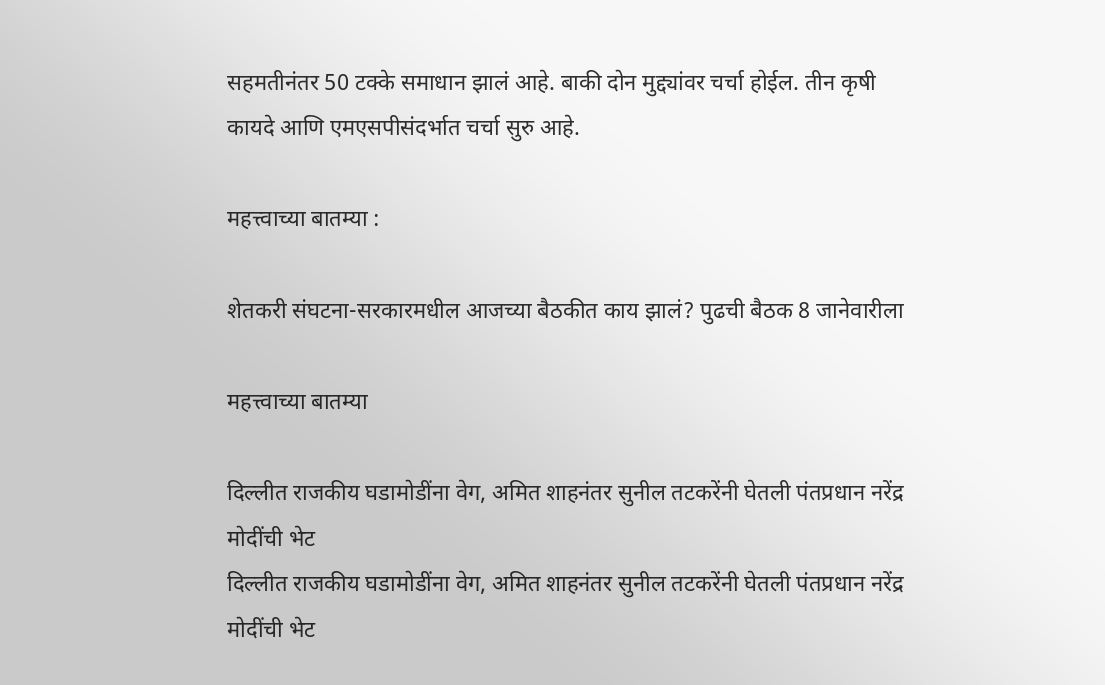सहमतीनंतर 50 टक्के समाधान झालं आहे. बाकी दोन मुद्द्यांवर चर्चा होईल. तीन कृषी कायदे आणि एमएसपीसंदर्भात चर्चा सुरु आहे.

महत्त्वाच्या बातम्या :

शेतकरी संघटना-सरकारमधील आजच्या बैठकीत काय झालं? पुढची बैठक 8 जानेवारीला

महत्त्वाच्या बातम्या

दिल्लीत राजकीय घडामोडींना वेग, अमित शाहनंतर सुनील तटकरेंनी घेतली पंतप्रधान नरेंद्र मोदींची भेट
दिल्लीत राजकीय घडामोडींना वेग, अमित शाहनंतर सुनील तटकरेंनी घेतली पंतप्रधान नरेंद्र मोदींची भेट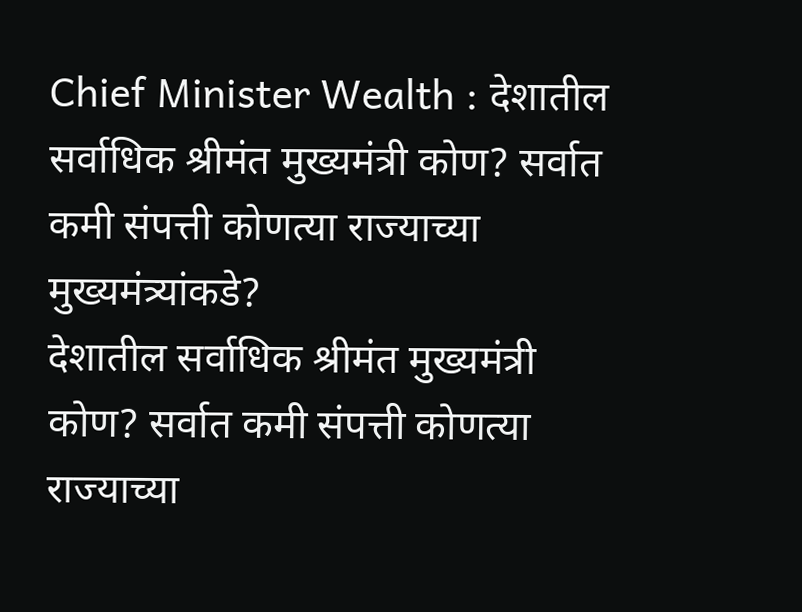Chief Minister Wealth : देशातील सर्वाधिक श्रीमंत मुख्यमंत्री कोण? सर्वात कमी संपत्ती कोणत्या राज्याच्या मुख्यमंत्र्यांकडे?
देशातील सर्वाधिक श्रीमंत मुख्यमंत्री कोण? सर्वात कमी संपत्ती कोणत्या राज्याच्या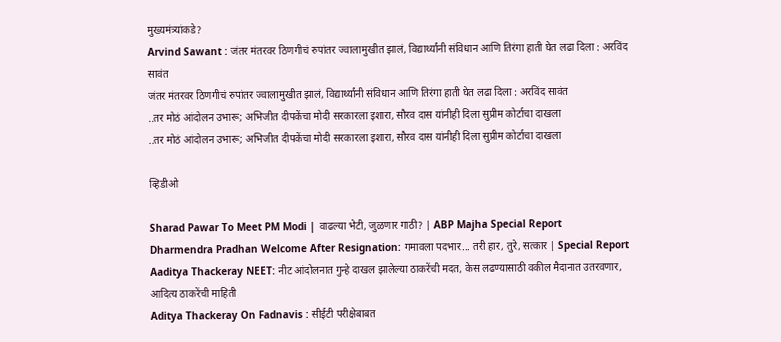मुख्यमंत्र्यांकडे?
Arvind Sawant : जंतर मंतरवर ठिणगीचं रुपांतर ज्वालामुखीत झालं, विद्यार्थ्यांनी संविधान आणि तिरंगा हाती घेत लढा दिला : अरविंद सावंत
जंतर मंतरवर ठिणगीचं रुपांतर ज्वालामुखीत झालं, विद्यार्थ्यांनी संविधान आणि तिरंगा हाती घेत लढा दिला : अरविंद सावंत
..तर मोठं आंदोलन उभारू; अभिजीत दीपकेंचा मोदी सरकारला इशारा, सौरव दास यांनीही दिला सुप्रीम कोर्टाचा दाखला
..तर मोठं आंदोलन उभारू; अभिजीत दीपकेंचा मोदी सरकारला इशारा, सौरव दास यांनीही दिला सुप्रीम कोर्टाचा दाखला

व्हिडीओ

Sharad Pawar To Meet PM Modi | वाढल्या भेटी, जुळणार गाठी? | ABP Majha Special Report
Dharmendra Pradhan Welcome After Resignation: गमावला पदभार... तरी हार, तुरे, सत्कार | Special Report
Aaditya Thackeray NEET: नीट आंदोलनात गुन्हे दाखल झालेल्या ठाकरेंची मदत, केस लढण्यासाठी वकील मैदानात उतरवणार, आदित्य ठाकरेंची माहिती
Aditya Thackeray On Fadnavis : सीईटी परीक्षेबाबत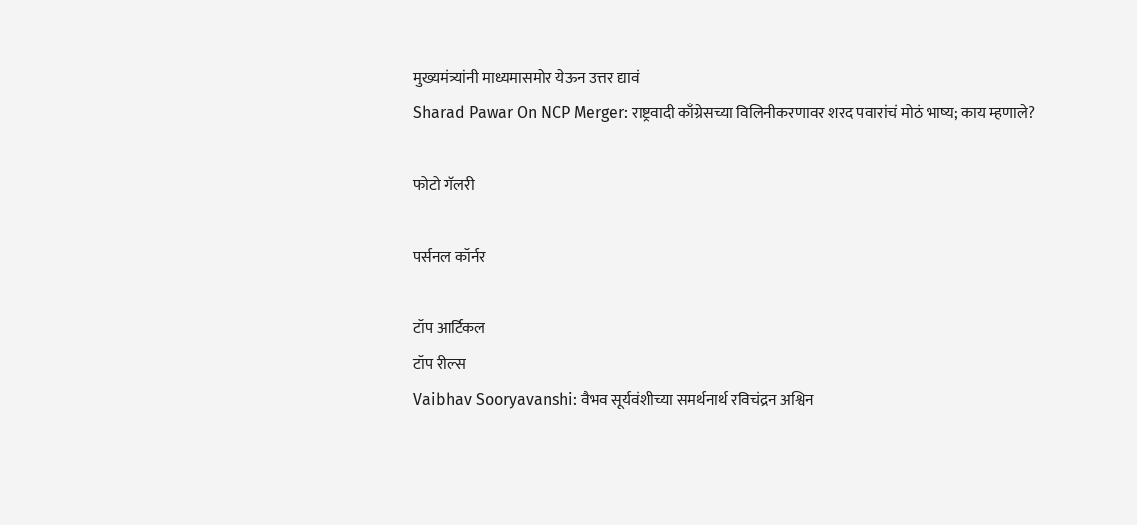मुख्यमंत्र्यांनी माध्यमासमोर येऊन उत्तर द्यावं
Sharad Pawar On NCP Merger: राष्ट्रवादी काँग्रेसच्या विलिनीकरणावर शरद पवारांचं मोठं भाष्य; काय म्हणाले?

फोटो गॅलरी

पर्सनल कॉर्नर

टॉप आर्टिकल
टॉप रील्स
Vaibhav Sooryavanshi: वैभव सूर्यवंशीच्या समर्थनार्थ रविचंद्रन अश्विन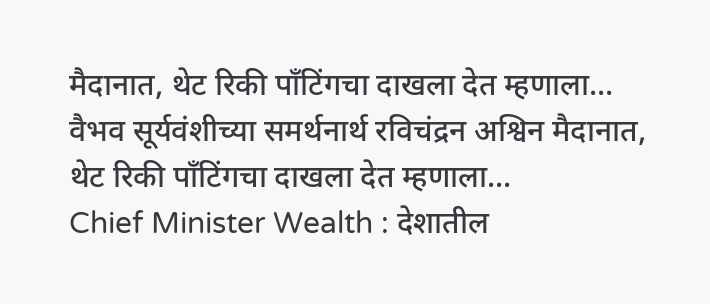मैदानात, थेट रिकी पाँटिंगचा दाखला देत म्हणाला...
वैभव सूर्यवंशीच्या समर्थनार्थ रविचंद्रन अश्विन मैदानात, थेट रिकी पाँटिंगचा दाखला देत म्हणाला...
Chief Minister Wealth : देशातील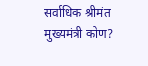सर्वाधिक श्रीमंत मुख्यमंत्री कोण?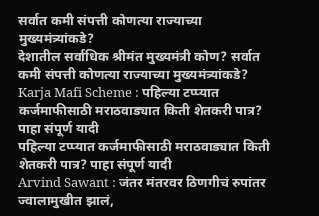सर्वात कमी संपत्ती कोणत्या राज्याच्या मुख्यमंत्र्यांकडे?
देशातील सर्वाधिक श्रीमंत मुख्यमंत्री कोण? सर्वात कमी संपत्ती कोणत्या राज्याच्या मुख्यमंत्र्यांकडे?
Karja Mafi Scheme : पहिल्या टप्प्यात कर्जमाफीसाठी मराठवाड्यात किती शेतकरी पात्र? पाहा संपूर्ण यादी
पहिल्या टप्प्यात कर्जमाफीसाठी मराठवाड्यात किती शेतकरी पात्र? पाहा संपूर्ण यादी
Arvind Sawant : जंतर मंतरवर ठिणगीचं रुपांतर ज्वालामुखीत झालं,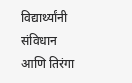विद्यार्थ्यांनी संविधान आणि तिरंगा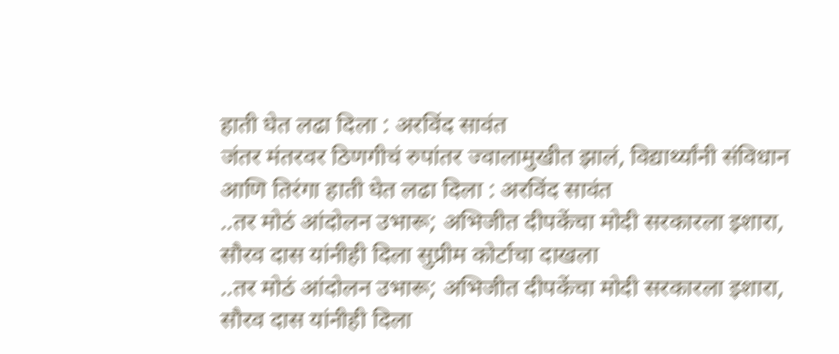हाती घेत लढा दिला : अरविंद सावंत
जंतर मंतरवर ठिणगीचं रुपांतर ज्वालामुखीत झालं, विद्यार्थ्यांनी संविधान आणि तिरंगा हाती घेत लढा दिला : अरविंद सावंत
..तर मोठं आंदोलन उभारू; अभिजीत दीपकेंचा मोदी सरकारला इशारा, सौरव दास यांनीही दिला सुप्रीम कोर्टाचा दाखला
..तर मोठं आंदोलन उभारू; अभिजीत दीपकेंचा मोदी सरकारला इशारा, सौरव दास यांनीही दिला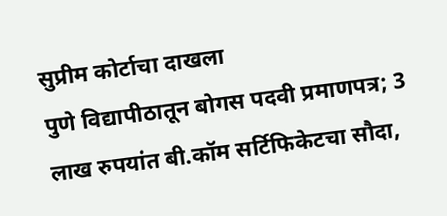सुप्रीम कोर्टाचा दाखला
पुणे विद्यापीठातून बोगस पदवी प्रमाणपत्र; 3 लाख रुपयांत बी.कॉम सर्टिफिकेटचा सौदा,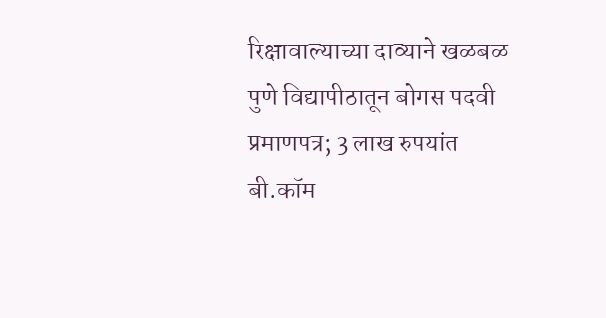रिक्षावाल्याच्या दाव्याने खळबळ
पुणे विद्यापीठातून बोगस पदवी प्रमाणपत्र; 3 लाख रुपयांत बी.कॉम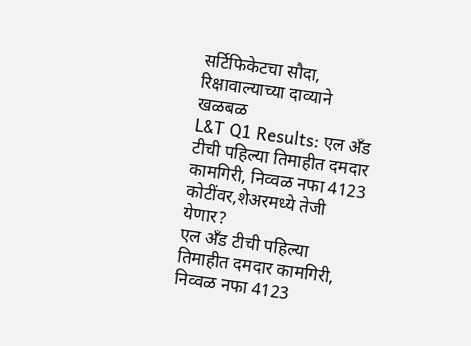सर्टिफिकेटचा सौदा, रिक्षावाल्याच्या दाव्याने खळबळ
L&T Q1 Results: एल अँड टीची पहिल्या तिमाहीत दमदार कामगिरी, निव्वळ नफा 4123 कोटींवर,शेअरमध्ये तेजी येणार?
एल अँड टीची पहिल्या तिमाहीत दमदार कामगिरी, निव्वळ नफा 4123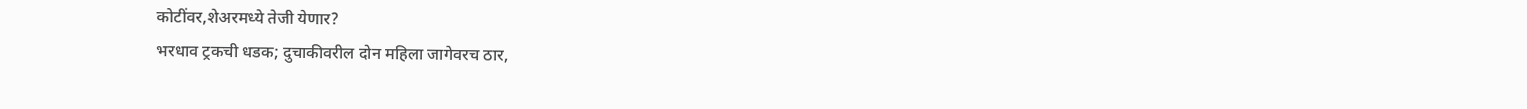कोटींवर,शेअरमध्ये तेजी येणार?
भरधाव ट्रकची धडक; दुचाकीवरील दोन महिला जागेवरच ठार,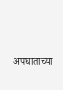अपघाताच्या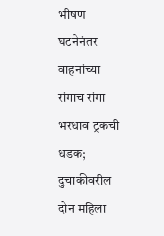भीषण घटनेनंतर वाहनांच्या रांगाच रांगा
भरधाव ट्रकची धडक; दुचाकीवरील दोन महिला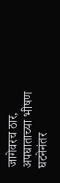जागेवरच ठार, अपघाताच्या भीषण घटनेनंतर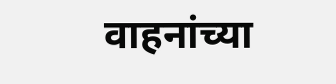वाहनांच्या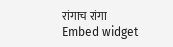रांगाच रांगा
Embed widget